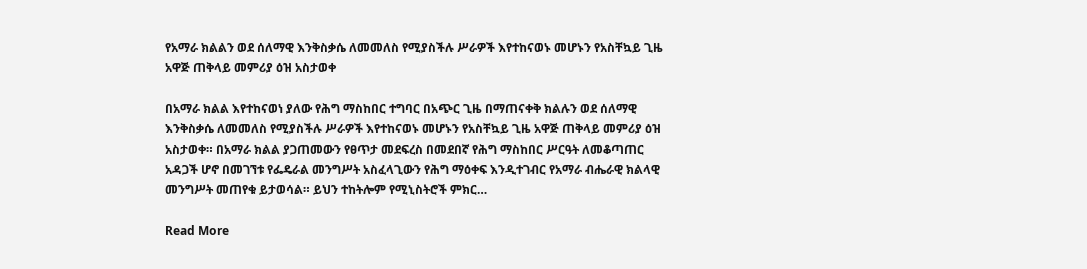የአማራ ክልልን ወደ ሰለማዊ እንቅስቃሴ ለመመለስ የሚያስችሉ ሥራዎች እየተከናወኑ መሆኑን የአስቸኳይ ጊዜ አዋጅ ጠቅላይ መምሪያ ዕዝ አስታወቀ

በአማራ ክልል እየተከናወነ ያለው የሕግ ማስከበር ተግባር በአጭር ጊዜ በማጠናቀቅ ክልሉን ወደ ሰለማዊ እንቅስቃሴ ለመመለስ የሚያስችሉ ሥራዎች እየተከናወኑ መሆኑን የአስቸኳይ ጊዜ አዋጅ ጠቅላይ መምሪያ ዕዝ አስታወቀ። በአማራ ክልል ያጋጠመውን የፀጥታ መደፍረስ በመደበኛ የሕግ ማስከበር ሥርዓት ለመቆጣጠር አዳጋች ሆኖ በመገኘቱ የፌዴራል መንግሥት አስፈላጊውን የሕግ ማዕቀፍ እንዲተገብር የአማራ ብሔራዊ ክልላዊ መንግሥት መጠየቁ ይታወሳል። ይህን ተከትሎም የሚኒስትሮች ምክር…

Read More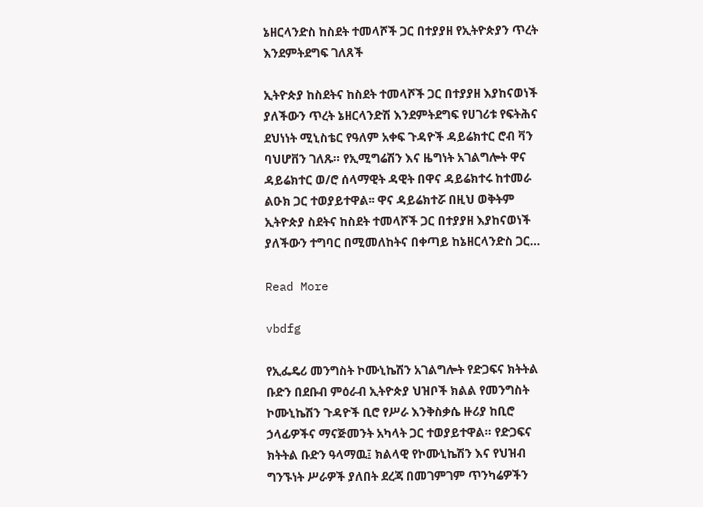ኔዘርላንድስ ከስደት ተመላሾች ጋር በተያያዘ የኢትዮጵያን ጥረት እንደምትደግፍ ገለጸች

ኢትዮጵያ ከስደትና ከስደት ተመላሾች ጋር በተያያዘ እያከናወነች ያለችውን ጥረት ኔዘርላንድሽ እንደምትደግፍ የሀገሪቱ የፍትሕና ደህነነት ሚኒስቴር የዓለም አቀፍ ጉዳዮች ዳይሬክተር ሮብ ቫን ባህሆቨን ገለጹ። የኢሚግሬሽን እና ዜግነት አገልግሎት ዋና ዳይሬክተር ወ/ሮ ሰላማዊት ዳዊት በዋና ዳይሬክተሩ ከተመራ ልዑክ ጋር ተወያይተዋል፡፡ ዋና ዳይሬክተሯ በዚህ ወቅትም ኢትዮጵያ ስደትና ከስደት ተመላሾች ጋር በተያያዘ እያከናወነች ያለችውን ተግባር በሚመለከትና በቀጣይ ከኔዘርላንድስ ጋር…

Read More

vbdfg

የኢፌዴሪ መንግስት ኮሙኒኬሽን አገልግሎት የድጋፍና ክትትል ቡድን በደቡብ ምዕራብ ኢትዮጵያ ህዝቦች ክልል የመንግስት ኮሙኒኬሽን ጉዳዮች ቢሮ የሥራ እንቅስቃሴ ዙሪያ ከቢሮ ኃላፊዎችና ማናጅመንት አካላት ጋር ተወያይተዋል። የድጋፍና ክትትል ቡድን ዓላማዉ፤ ክልላዊ የኮሙኒኬሽን እና የህዝብ ግንኙነት ሥራዎች ያለበት ደረጃ በመገምገም ጥንካሬዎችን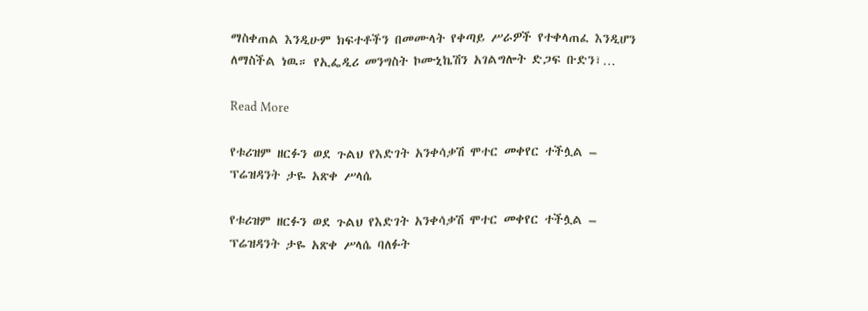ማስቀጠል እንዲሁም ክፍተቶችን በመሙላት የቀጣይ ሥራዎች የተቀላጠፈ እንዲሆን ለማስችል ነዉ። የኢፌዲሪ መንግስት ኮሙኒኬሽን አገልግሎት ድጋፍ ቡድን፣…

Read More

የቱሪዝም ዘርፉን ወደ ጉልህ የእድገት አንቀሳቃሽ ሞተር መቀየር ተችሏል – ፕሬዝዳንት ታዬ አጽቀ ሥላሴ

የቱሪዝም ዘርፉን ወደ ጉልህ የእድገት አንቀሳቃሽ ሞተር መቀየር ተችሏል – ፕሬዝዳንት ታዬ አጽቀ ሥላሴ ባለፉት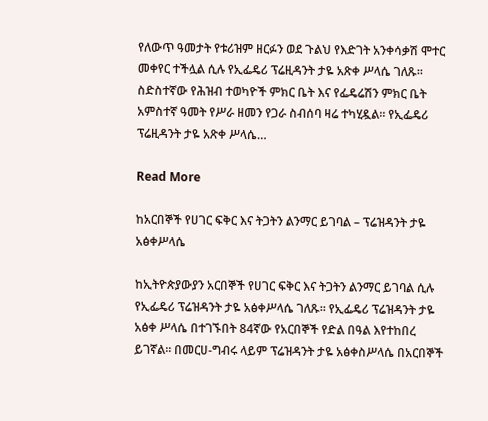የለውጥ ዓመታት የቱሪዝም ዘርፉን ወደ ጉልህ የእድገት አንቀሳቃሽ ሞተር መቀየር ተችሏል ሲሉ የኢፌዴሪ ፕሬዚዳንት ታዬ አጽቀ ሥላሴ ገለጹ፡፡ ስድስተኛው የሕዝብ ተወካዮች ምክር ቤት እና የፌዴሬሽን ምክር ቤት አምስተኛ ዓመት የሥራ ዘመን የጋራ ስብሰባ ዛሬ ተካሂዷል፡፡ የኢፌዴሪ ፕሬዚዳንት ታዬ አጽቀ ሥላሴ…

Read More

ከአርበኞች የሀገር ፍቅር እና ትጋትን ልንማር ይገባል – ፕሬዝዳንት ታዬ አፅቀሥላሴ

ከኢትዮጵያውያን አርበኞች የሀገር ፍቅር እና ትጋትን ልንማር ይገባል ሲሉ የኢፌዴሪ ፕሬዝዳንት ታዬ አፅቀሥላሴ ገለጹ። የኢፌዴሪ ፕሬዝዳንት ታዬ አፅቀ ሥላሴ በተገኙበት 84ኛው የአርበኞች የድል በዓል እየተከበረ ይገኛል። በመርሀ-ግብሩ ላይም ፕሬዝዳንት ታዬ አፅቀስሥላሴ በአርበኞች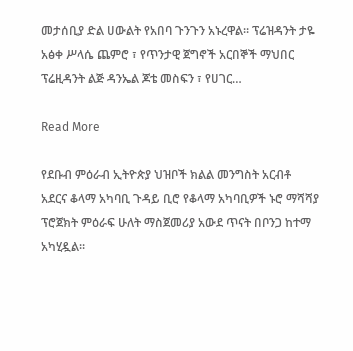መታሰቢያ ድል ሀውልት የአበባ ጉንጉን አኑረዋል። ፕሬዝዳንት ታዬ አፅቀ ሥላሴ ጨምሮ ፣ የጥንታዊ ጀግኖች አርበኞች ማህበር ፕሬዚዳንት ልጅ ዳንኤል ጆቴ መስፍን ፣ የሀገር…

Read More

የደቡብ ምዕራብ ኢትዮጵያ ህዝቦች ክልል መንግስት አርብቶ አደርና ቆላማ አካባቢ ጉዳይ ቢሮ የቆላማ አካባቢዎች ኑሮ ማሻሻያ ፕሮጀክት ምዕራፍ ሁለት ማስጀመሪያ አውደ ጥናት በቦንጋ ከተማ አካሂዷል።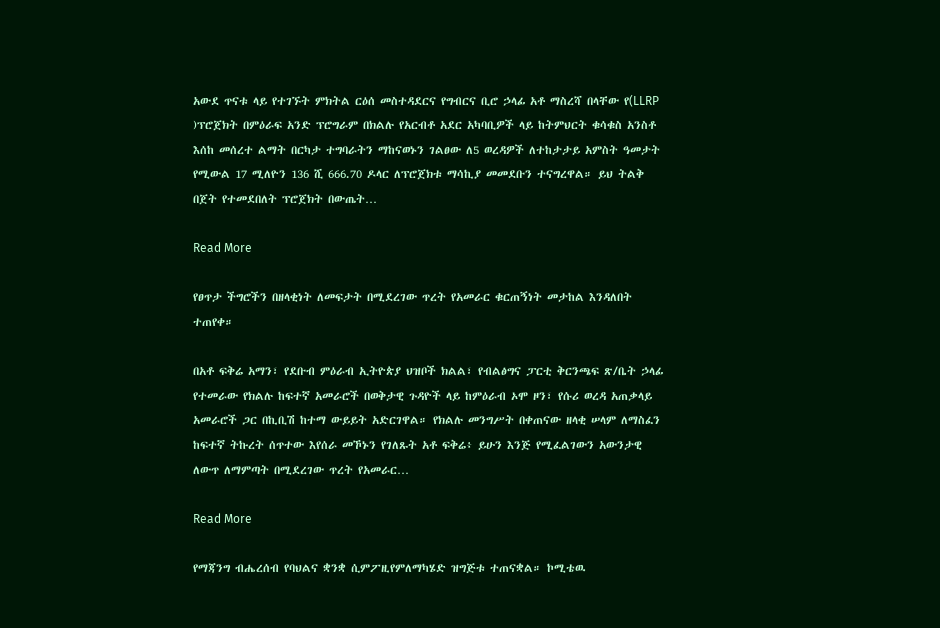አውደ ጥናቱ ላይ የተገኙት ምክትል ርዕሰ መስተዳደርና የግብርና ቢሮ ኃላፊ አቶ ማስረሻ በላቸው የ(LLRP )ፕሮጀክት በምዕራፍ አንድ ፕሮግራም በክልሉ የአርብቶ አደር አካባቢዎች ላይ ከትምህርት ቁሳቁስ አንስቶ እሰከ መሰረተ ልማት በርካታ ተግባራትን ማከናወኑን ገልፀው ለ5 ወረዳዎች ለተከታታይ አምስት ዓመታት የሚውል 17 ሚለዮን 136 ሺ 666.70 ዶላር ለፕሮጀክቱ ማሳኪያ መመደቡን ተናግረዋል። ይህ ትልቅ በጀት የተመደበለት ፕሮጀክት በውጤት…

Read More

የፀጥታ ችግሮችን በዘላቂነት ለመፍታት በሚደረገው ጥረት የአመራር ቁርጠኝነት መታከል እንዳለበት ተጠየቀ።

በአቶ ፍቅሬ አማን፣ የደቡብ ምዕራብ ኢትዮጵያ ህዝቦች ክልል፣ የብልፅግና ፓርቲ ቅርንጫፍ ጽ/ቤት ኃላፊ የተመራው የክልሉ ከፍተኛ አመራሮች በወቅታዊ ጉዳዮች ላይ ከምዕራብ ኦሞ ዞን፣ የሱሪ ወረዳ አጠቃላይ አመራሮች ጋር በኪቢሽ ከተማ ውይይት አድርገዋል። የክልሉ መንግሥት በቀጠናው ዘላቂ ሠላም ለማስፈን ከፍተኛ ትኩረት ሰጥተው እየሰራ መኾኑን የገለጹት አቶ ፍቅሬ፥ ይሁን እንጅ የሚፈልገውን አውንታዊ ለውጥ ለማምጣት በሚደረገው ጥረት የአመራር…

Read More

የማጃንግ ብሔረሰብ የባህልና ቋንቋ ሲምፖዚየምለማካሄድ ዝግጅቱ ተጠናቋል። ኮሚቴዉ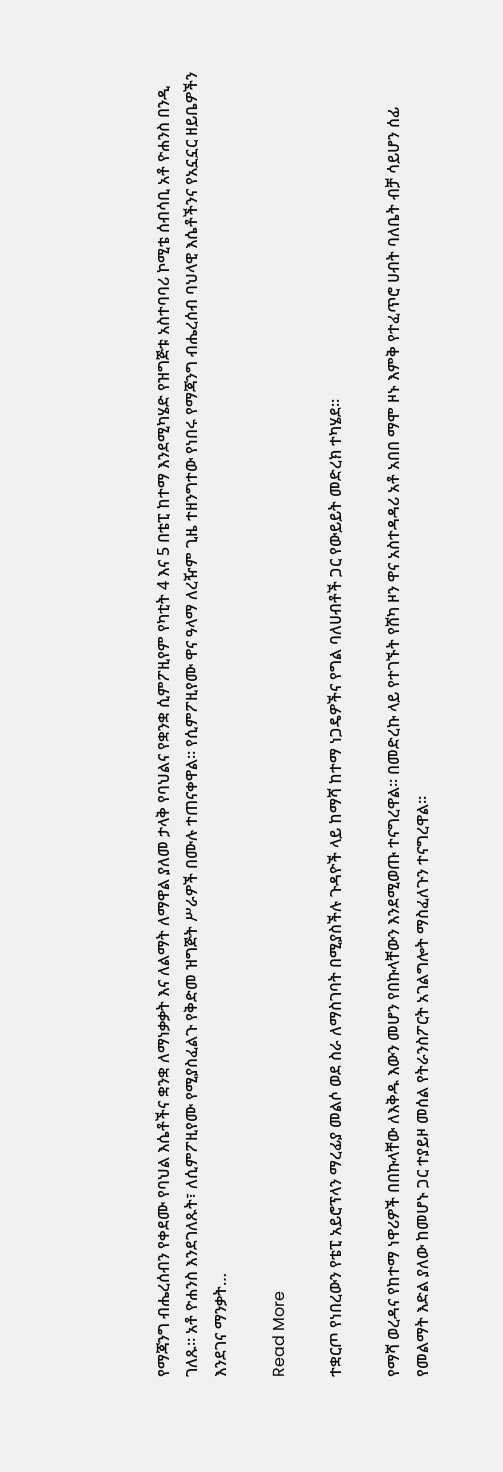የማጃንግ ብሔረሰብን የቀደሙ የባህል እሴቶችና ቋንቋ ለማነቃቃት እና ለልማት ለማዋል ያለመ ታላቅ የባህልና የቋንቋ ሲምፖዚየም የካቲት 4 እና 5 በቴፒ ከተማ እንደሚካሄድ የዝግጅቱ አስተባባሪ ኮሚቴ ሰብሳቢ አቶ ዮሐንስ በንዲ ገለጹ። አቶ ዮሐንስ እንደገለጹት፣ ለሲምፖዚየሙ የሚያስፈልጉ የቅድመ ዝግጅት ሥራዎች በሙሉ ተጠናቀዋል። የሲምፖዚየሙ ዋና ዓላማ ለረዥም ጊዜ ተዘንግተው የነበሩ የማጃንግ ብሔረሰብ ባህላዊ እሴቶችንና የአኗኗር ዘይቤዎችን እንደገና ማንቃት…

Read More

ተቋርጦ የነበረውን የቴፒ አይሮፕላን ማረፊያ መልሶ ወደ ስራ ለማስገባት በሚያስችሉ ጉዳዮች ላይ ከማሻ ከተማ ነጋዴዎችና የግል ባለሀብቶች ጋር የውይይት መድረክ ተካሄደ።

የማሻ ወረዳና የከተማ ነዋሪዎች በበኩላቸው ለእቅዱ እውን መሆን የበኩላቸውን እንደሚወጡ ተናግረዋል። በመድረኩ ላይ የተገኙት የሸካ ዞን ዋና አስተዳዳሪ አቶ አበበ ማሞ ዞኑ እምቅ የተፈጥሮ ሀብት ባለቤት ብቻ ሳይሆን ሰፊ የመልማት እድል ያለው ከመሆኑ ጋር ተያይዞ መሰል የትራንስፖርት አገልግሎት ማስፈለጉን ተናግረዋል።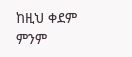ከዚህ ቀደም ምንም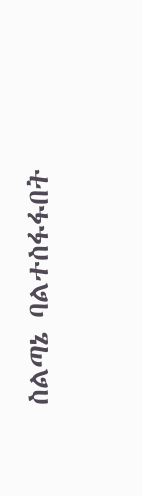ስልጣኔ ባልተስፋፋበት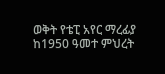ወቅት የቴፒ አየር ማረፊያ ከ1950 ዓመተ ምህረት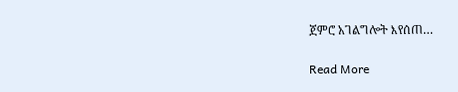ጀምሮ አገልግሎት እየሰጠ…

Read More